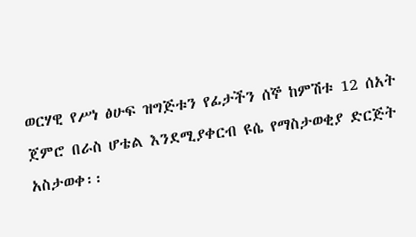ወርሃዊ የሥነ ፅሁፍ ዝግጅቱን የፊታችን ሰኞ ከምሽቱ 12 ሰአት ጀምሮ በራስ ሆቴል እንደሚያቀርብ ዩሴ የማስታወቂያ ድርጅት አስታወቀ፡፡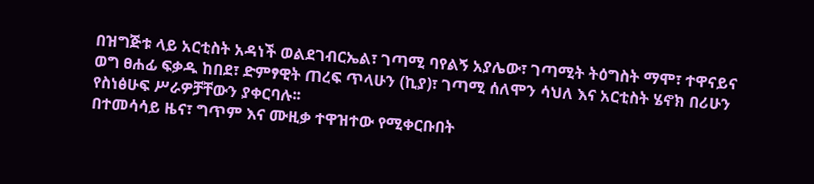በዝግጅቱ ላይ አርቲስት አዳነች ወልደገብርኤል፣ ገጣሚ ባየልኝ አያሌው፣ ገጣሚት ትዕግስት ማሞ፣ ተዋናይና ወግ ፀሐፊ ፍቃዱ ከበደ፣ ድምፃዊት ጠረፍ ጥላሁን (ኪያ)፣ ገጣሚ ሰለሞን ሳህለ እና አርቲስት ሄኖክ በሪሁን የስነፅሁፍ ሥራዎቻቸውን ያቀርባሉ፡፡
በተመሳሳይ ዜና፣ ግጥም እና ሙዚቃ ተዋዝተው የሚቀርቡበት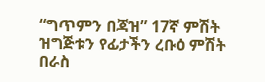“ግጥምን በጃዝ” 17ኛ ምሽት ዝግጅቱን የፊታችን ረቡዕ ምሽት በራስ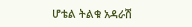ሆቴል ትልቁ አዳራሽ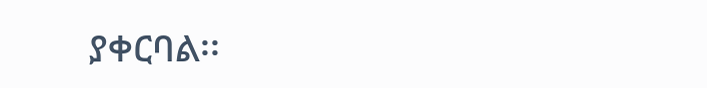ያቀርባል፡፡